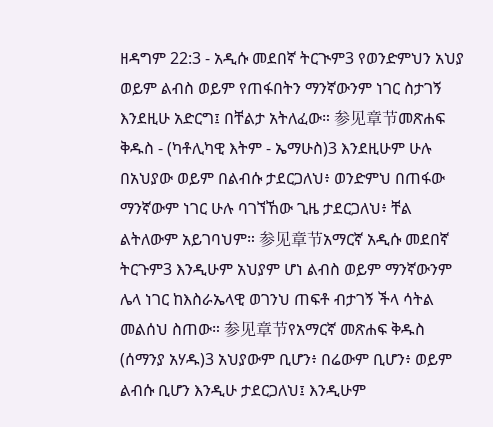ዘዳግም 22:3 - አዲሱ መደበኛ ትርጒም3 የወንድምህን አህያ ወይም ልብስ ወይም የጠፋበትን ማንኛውንም ነገር ስታገኝ እንደዚሁ አድርግ፤ በቸልታ አትለፈው። 参见章节መጽሐፍ ቅዱስ - (ካቶሊካዊ እትም - ኤማሁስ)3 እንደዚሁም ሁሉ በአህያው ወይም በልብሱ ታደርጋለህ፥ ወንድምህ በጠፋው ማንኛውም ነገር ሁሉ ባገኘኸው ጊዜ ታደርጋለህ፥ ቸል ልትለውም አይገባህም። 参见章节አማርኛ አዲሱ መደበኛ ትርጉም3 እንዲሁም አህያም ሆነ ልብስ ወይም ማንኛውንም ሌላ ነገር ከእስራኤላዊ ወገንህ ጠፍቶ ብታገኝ ችላ ሳትል መልሰህ ስጠው። 参见章节የአማርኛ መጽሐፍ ቅዱስ (ሰማንያ አሃዱ)3 አህያውም ቢሆን፥ በሬውም ቢሆን፥ ወይም ልብሱ ቢሆን እንዲሁ ታደርጋለህ፤ እንዲሁም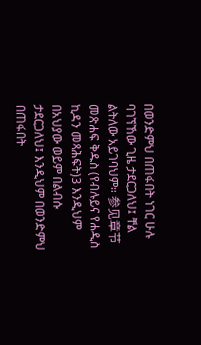በወንድምህ በጠፋበት ነገር ሁሉ ባገኘኸው ጊዜ ታደርጋለህ፤ ቸል ልትለው አይገባህም። 参见章节መጽሐፍ ቅዱስ (የብሉይና የሐዲስ ኪዳን መጻሕፍት)3 እንዲህም በአህያው ወይም በልብሱ ታደርጋለህ፤ እንዲህም በወንድምህ በጠፋበት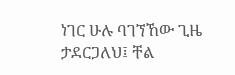ነገር ሁሉ ባገኘኸው ጊዜ ታደርጋለህ፤ ቸል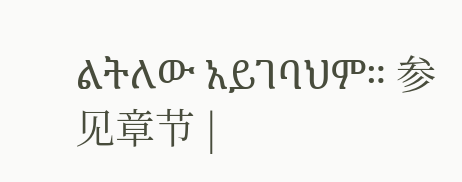ልትለው አይገባህም። 参见章节 |